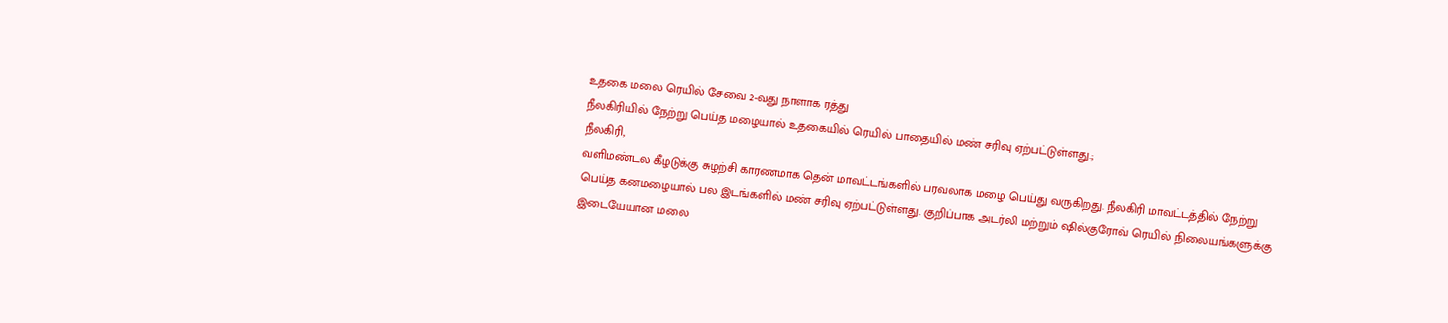உதகை மலை ரெயில் சேவை 2-வது நாளாக ரத்து
நீலகிரியில் நேற்று பெய்த மழையால் உதகையில் ரெயில் பாதையில் மண் சரிவு ஏற்பட்டுள்ளது.;
நீலகிரி,
வளிமண்டல கீழடுக்கு சுழற்சி காரணமாக தென் மாவட்டங்களில் பரவலாக மழை பெய்து வருகிறது. நீலகிரி மாவட்டத்தில் நேற்று பெய்த கனமழையால் பல இடங்களில் மண் சரிவு ஏற்பட்டுள்ளது. குறிப்பாக அடர்லி மற்றும் ஷில்குரோவ் ரெயில் நிலையங்களுக்கு இடையேயான மலை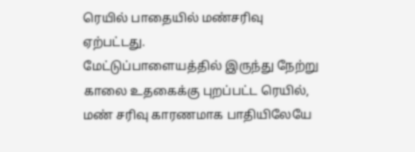ரெயில் பாதையில் மண்சரிவு ஏற்பட்டது.
மேட்டுப்பாளையத்தில் இருந்து நேற்று காலை உதகைக்கு புறப்பட்ட ரெயில், மண் சரிவு காரணமாக பாதியிலேயே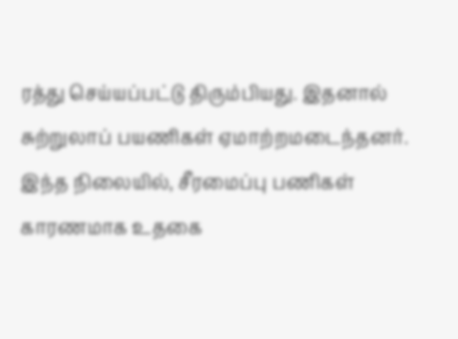ரத்து செய்யப்பட்டு திரும்பியது. இதனால் சுற்றுலாப் பயணிகள் ஏமாற்றமடைந்தனர். இந்த நிலையில், சீரமைப்பு பணிகள் காரணமாக உதகை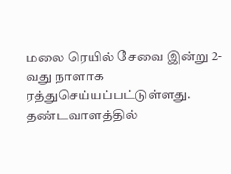மலை ரெயில் சேவை இன்று 2-வது நாளாக ரத்துசெய்யப்பட்டுள்ளது. தண்டவாளத்தில்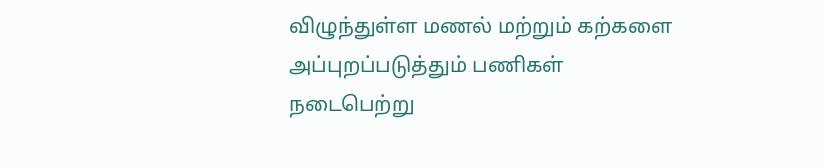விழுந்துள்ள மணல் மற்றும் கற்களை அப்புறப்படுத்தும் பணிகள் நடைபெற்று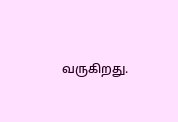வருகிறது.